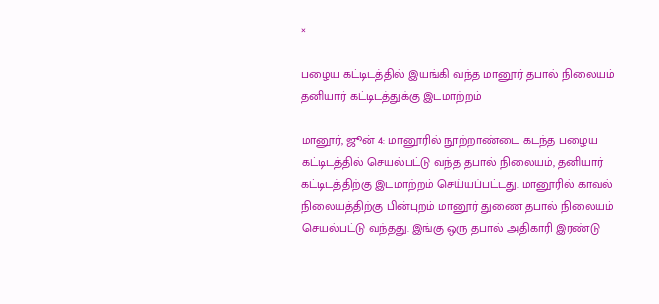×

பழைய கட்டிடத்தில் இயங்கி வந்த மானூர் தபால் நிலையம் தனியார் கட்டிடத்துக்கு இடமாற்றம்

மானூர், ஜூன் 4: மானூரில் நூற்றாண்டை கடந்த பழைய கட்டிடத்தில் செயல்பட்டு வந்த தபால் நிலையம், தனியார் கட்டிடத்திற்கு இடமாற்றம் செய்யப்பட்டது. மானூரில் காவல் நிலையத்திற்கு பின்புறம் மானூர் துணை தபால் நிலையம் செயல்பட்டு வந்தது. இங்கு ஒரு தபால் அதிகாரி இரண்டு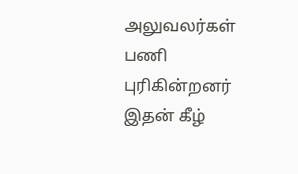அலுவலர்கள் பணி புரிகின்றனர் இதன் கீழ்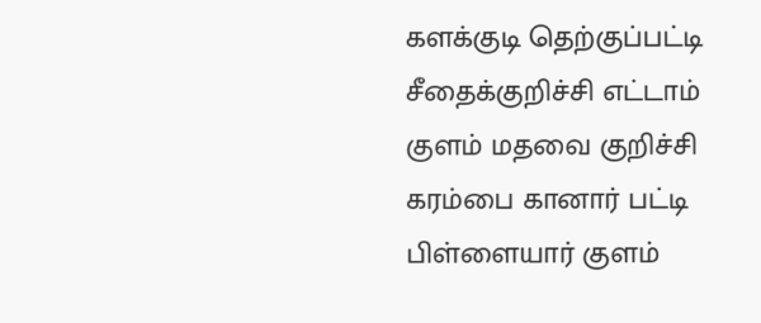களக்குடி தெற்குப்பட்டி சீதைக்குறிச்சி எட்டாம் குளம் மதவை குறிச்சி கரம்பை கானார் பட்டி பிள்ளையார் குளம்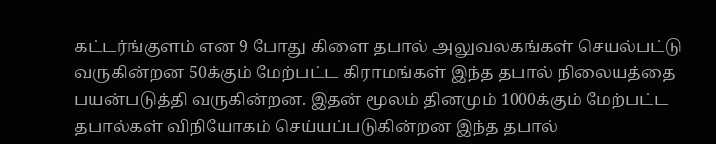கட்டர்ங்குளம் என 9 போது கிளை தபால் அலுவலகங்கள் செயல்பட்டு வருகின்றன 50க்கும் மேற்பட்ட கிராமங்கள் இந்த தபால் நிலையத்தை பயன்படுத்தி வருகின்றன. இதன் மூலம் தினமும் 1000க்கும் மேற்பட்ட தபால்கள் விநியோகம் செய்யப்படுகின்றன இந்த தபால்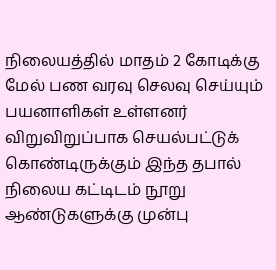நிலையத்தில் மாதம் 2 கோடிக்கு மேல் பண வரவு செலவு செய்யும் பயனாளிகள் உள்ளனர் விறுவிறுப்பாக செயல்பட்டுக் கொண்டிருக்கும் இந்த தபால் நிலைய கட்டிடம் நூறு ஆண்டுகளுக்கு முன்பு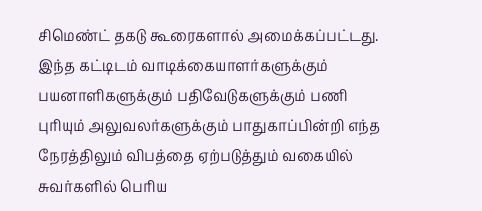சிமெண்ட் தகடு கூரைகளால் அமைக்கப்பட்டது. இந்த கட்டிடம் வாடிக்கையாளர்களுக்கும் பயனாளிகளுக்கும் பதிவேடுகளுக்கும் பணி புரியும் அலுவலர்களுக்கும் பாதுகாப்பின்றி எந்த நேரத்திலும் விபத்தை ஏற்படுத்தும் வகையில் சுவர்களில் பெரிய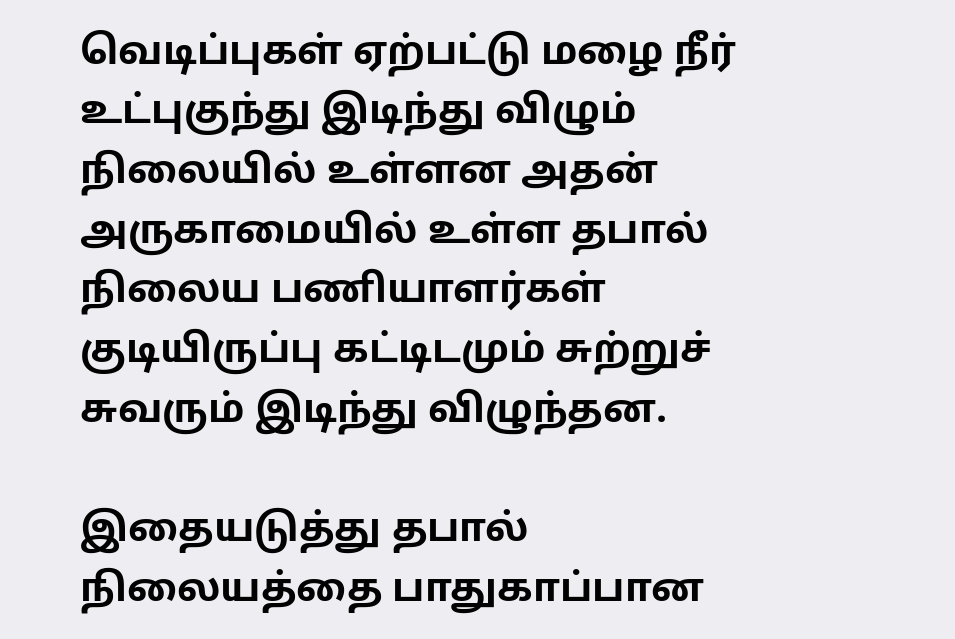வெடிப்புகள் ஏற்பட்டு மழை நீர் உட்புகுந்து இடிந்து விழும் நிலையில் உள்ளன அதன் அருகாமையில் உள்ள தபால் நிலைய பணியாளர்கள் குடியிருப்பு கட்டிடமும் சுற்றுச் சுவரும் இடிந்து விழுந்தன.

இதையடுத்து தபால் நிலையத்தை பாதுகாப்பான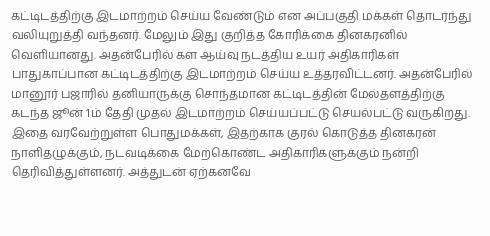கட்டிடத்திற்கு இடமாற்றம் செய்ய வேண்டும் என அப்பகுதி மக்கள் தொடர்ந்து வலியுறுத்தி வந்தனர். மேலும் இது குறித்த கோரிக்கை தினகரனில் வெளியானது. அதன்பேரில் கள ஆய்வு நடத்திய உயர் அதிகாரிகள் பாதுகாப்பான கட்டிடத்திற்கு இடமாற்றம் செய்ய உத்தரவிட்டனர். அதன்பேரில் மானூர் பஜாரில் தனியாருக்கு சொந்தமான கட்டிடத்தின் மேல்தளத்திற்கு கடந்த ஜூன் 1ம் தேதி முதல் இடமாற்றம் செய்யப்பட்டு செயல்பட்டு வருகிறது. இதை வரவேற்றுள்ள பொதுமக்கள், இதற்காக குரல் கொடுத்த தினகரன் நாளிதழுக்கும், நடவடிக்கை மேற்கொண்ட அதிகாரிகளுக்கும் நன்றி தெரிவித்துள்ளனர். அத்துடன் ஏற்கனவே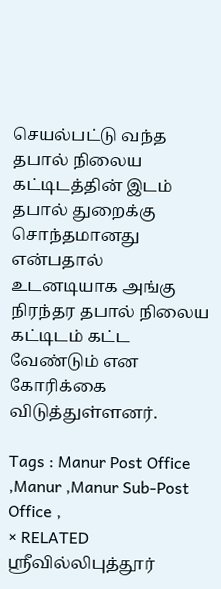செயல்பட்டு வந்த தபால் நிலைய கட்டிடத்தின் இடம் தபால் துறைக்கு சொந்தமானது என்பதால் உடனடியாக அங்கு நிரந்தர தபால் நிலைய கட்டிடம் கட்ட வேண்டும் என கோரிக்கை விடுத்துள்ளனர்.

Tags : Manur Post Office ,Manur ,Manur Sub-Post Office ,
× RELATED ஸ்ரீவில்லிபுத்தூர்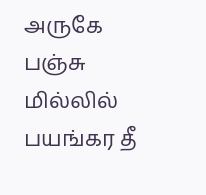அருகே பஞ்சு மில்லில் பயங்கர தீ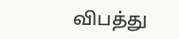விபத்து